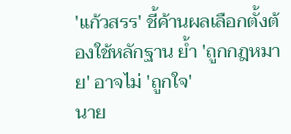'แก้วสรร' ชี้ค้านผลเลือกตั้งต้องใช้หลักฐาน ย้ำ 'ถูกกฎหมาย' อาจไม่ 'ถูกใจ'
นาย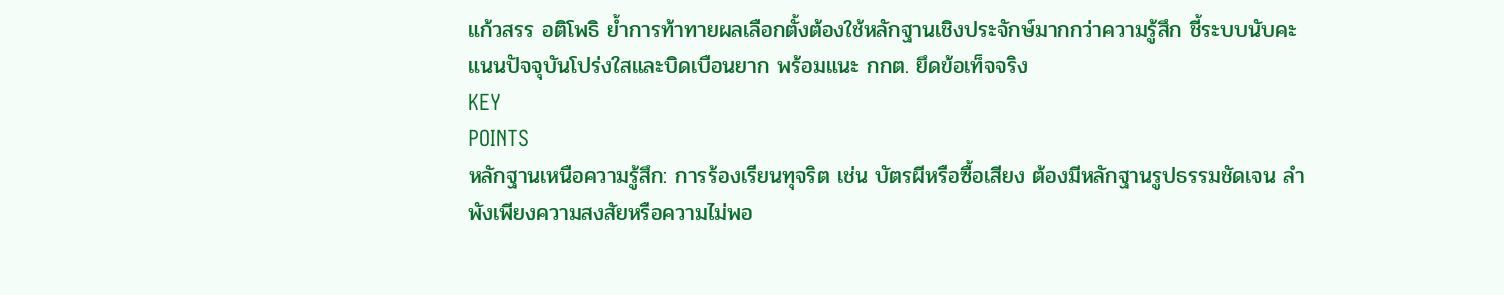แก้วสรร อติโพธิ ย้ำการท้าทายผลเลือกตั้งต้องใช้หลักฐานเชิงประจักษ์มากกว่าความรู้สึก ชี้ระบบนับคะแนนปัจจุบันโปร่งใสและบิดเบือนยาก พร้อมแนะ กกต. ยึดข้อเท็จจริง
KEY
POINTS
หลักฐานเหนือความรู้สึก: การร้องเรียนทุจริต เช่น บัตรผีหรือซื้อเสียง ต้องมีหลักฐานรูปธรรมชัดเจน ลำพังเพียงความสงสัยหรือความไม่พอ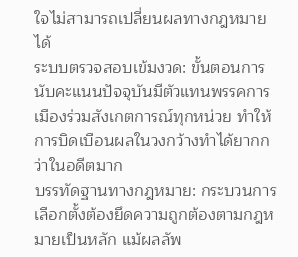ใจไม่สามารถเปลี่ยนผลทางกฎหมายได้
ระบบตรวจสอบเข้มงวด: ขั้นตอนการนับคะแนนปัจจุบันมีตัวแทนพรรคการเมืองร่วมสังเกตการณ์ทุกหน่วย ทำให้การบิดเบือนผลในวงกว้างทำได้ยากกว่าในอดีตมาก
บรรทัดฐานทางกฎหมาย: กระบวนการเลือกตั้งต้องยึดความถูกต้องตามกฎหมายเป็นหลัก แม้ผลลัพ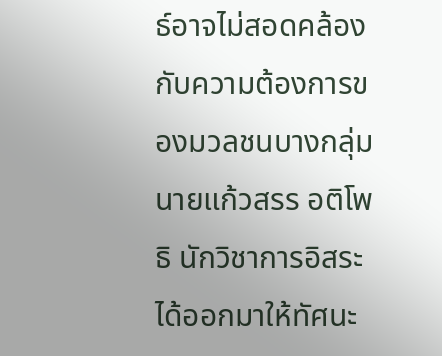ธ์อาจไม่สอดคล้องกับความต้องการของมวลชนบางกลุ่ม
นายแก้วสรร อติโพธิ นักวิชาการอิสระ ได้ออกมาให้ทัศนะ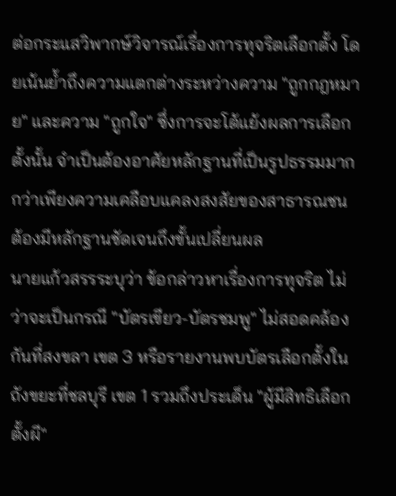ต่อกระแสวิพากษ์วิจารณ์เรื่องการทุจริตเลือกตั้ง โดยเน้นย้ำถึงความแตกต่างระหว่างความ "ถูกกฎหมาย" และความ "ถูกใจ" ซึ่งการจะโต้แย้งผลการเลือกตั้งนั้น จำเป็นต้องอาศัยหลักฐานที่เป็นรูปธรรมมากกว่าเพียงความเคลือบแคลงสงสัยของสาธารณชน
ต้องมีหลักฐานชัดเจนถึงขั้นเปลี่ยนผล
นายแก้วสรรระบุว่า ข้อกล่าวหาเรื่องการทุจริต ไม่ว่าจะเป็นกรณี "บัตรเขียว-บัตรชมพู" ไม่สอดคล้องกันที่สงขลา เขต 3 หรือรายงานพบบัตรเลือกตั้งในถังขยะที่ชลบุรี เขต 1 รวมถึงประเด็น "ผู้มีสิทธิเลือกตั้งผี"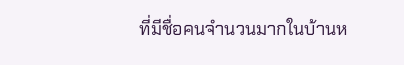ที่มีชื่อคนจำนวนมากในบ้านห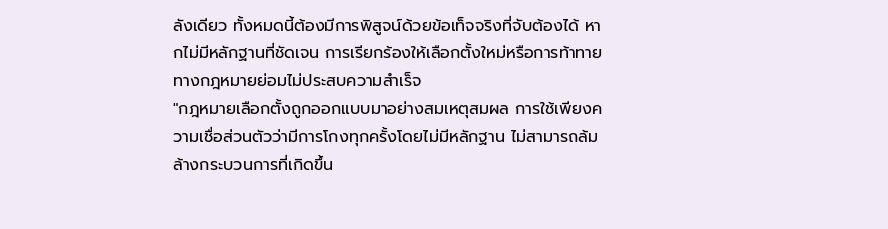ลังเดียว ทั้งหมดนี้ต้องมีการพิสูจน์ด้วยข้อเท็จจริงที่จับต้องได้ หากไม่มีหลักฐานที่ชัดเจน การเรียกร้องให้เลือกตั้งใหม่หรือการท้าทายทางกฎหมายย่อมไม่ประสบความสำเร็จ
"กฎหมายเลือกตั้งถูกออกแบบมาอย่างสมเหตุสมผล การใช้เพียงความเชื่อส่วนตัวว่ามีการโกงทุกครั้งโดยไม่มีหลักฐาน ไม่สามารถล้มล้างกระบวนการที่เกิดขึ้น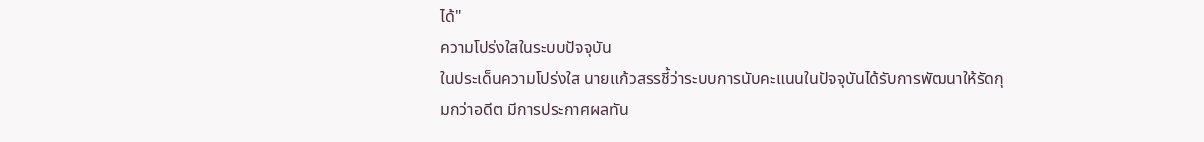ได้"
ความโปร่งใสในระบบปัจจุบัน
ในประเด็นความโปร่งใส นายแก้วสรรชี้ว่าระบบการนับคะแนนในปัจจุบันได้รับการพัฒนาให้รัดกุมกว่าอดีต มีการประกาศผลทัน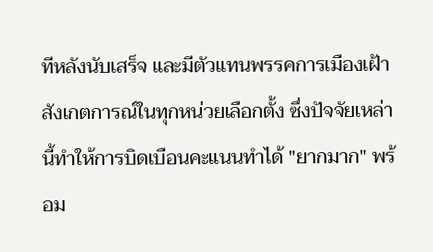ทีหลังนับเสร็จ และมีตัวแทนพรรคการเมืองเฝ้าสังเกตการณ์ในทุกหน่วยเลือกตั้ง ซึ่งปัจจัยเหล่านี้ทำให้การบิดเบือนคะแนนทำได้ "ยากมาก" พร้อม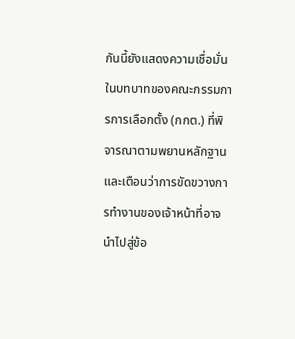กันนี้ยังแสดงความเชื่อมั่นในบทบาทของคณะกรรมการการเลือกตั้ง (กกต.) ที่พิจารณาตามพยานหลักฐาน และเตือนว่าการขัดขวางการทำงานของเจ้าหน้าที่อาจนำไปสู่ข้อ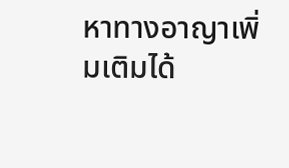หาทางอาญาเพิ่มเติมได้